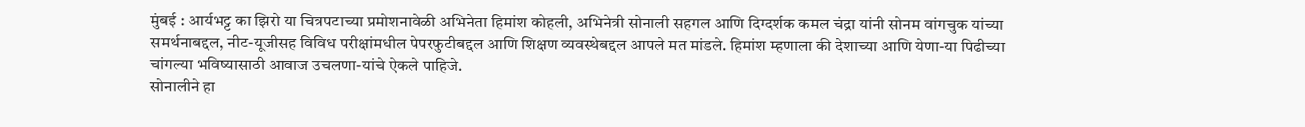मुंबई : आर्यभट्ट का झिरो या चित्रपटाच्या प्रमोशनावेळी अभिनेता हिमांश कोहली, अभिनेत्री सोनाली सहगल आणि दिग्दर्शक कमल चंद्रा यांनी सोनम वांगचुक यांच्या समर्थनाबद्दल, नीट-यूजीसह विविध परीक्षांमधील पेपरफुटीबद्दल आणि शिक्षण व्यवस्थेबद्दल आपले मत मांडले. हिमांश म्हणाला की देशाच्या आणि येणा-या पिढीच्या चांगल्या भविष्यासाठी आवाज उचलणा-यांचे ऐकले पाहिजे.
सोनालीने हा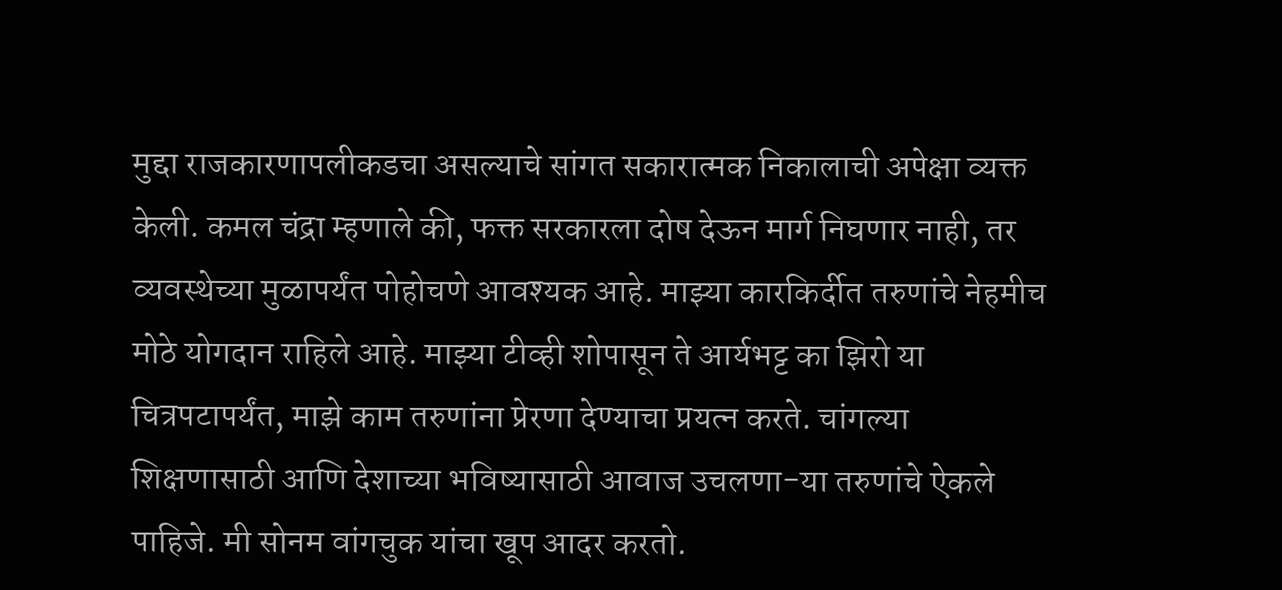मुद्दा राजकारणापलीकडचा असल्याचे सांगत सकारात्मक निकालाची अपेक्षा व्यक्त केली. कमल चंद्रा म्हणाले की, फक्त सरकारला दोष देऊन मार्ग निघणार नाही, तर व्यवस्थेच्या मुळापर्यंत पोहोचणे आवश्यक आहे. माझ्या कारकिर्दीत तरुणांचे नेहमीच मोठे योगदान राहिले आहे. माझ्या टीव्ही शोपासून ते आर्यभट्ट का झिरो या चित्रपटापर्यंत, माझे काम तरुणांना प्रेरणा देण्याचा प्रयत्न करते. चांगल्या शिक्षणासाठी आणि देशाच्या भविष्यासाठी आवाज उचलणा-या तरुणांचे ऐकले पाहिजे. मी सोनम वांगचुक यांचा खूप आदर करतो.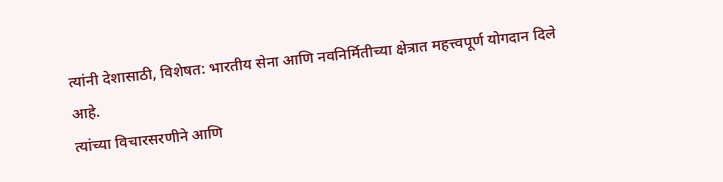त्यांनी देशासाठी, विशेषत: भारतीय सेना आणि नवनिर्मितीच्या क्षेत्रात महत्त्वपूर्ण योगदान दिले आहे.
त्यांच्या विचारसरणीने आणि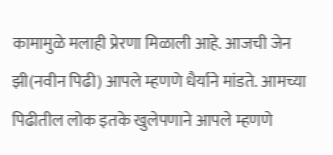कामामुळे मलाही प्रेरणा मिळाली आहे. आजची जेन झी(नवीन पिढी) आपले म्हणणे धैर्याने मांडते. आमच्या पिढीतील लोक इतके खुलेपणाने आपले म्हणणे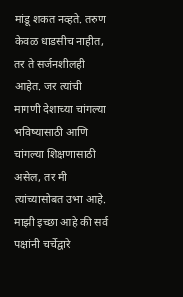मांडू शकत नव्हते. तरुण केवळ धाडसीच नाहीत, तर ते सर्जनशीलही आहेत. जर त्यांची मागणी देशाच्या चांगल्या भविष्यासाठी आणि चांगल्या शिक्षणासाठी असेल, तर मी त्यांच्यासोबत उभा आहे. माझी इच्छा आहे की सर्व पक्षांनी चर्चेद्वारे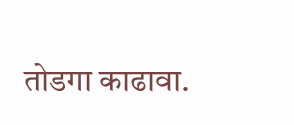तोडगा काढावा.